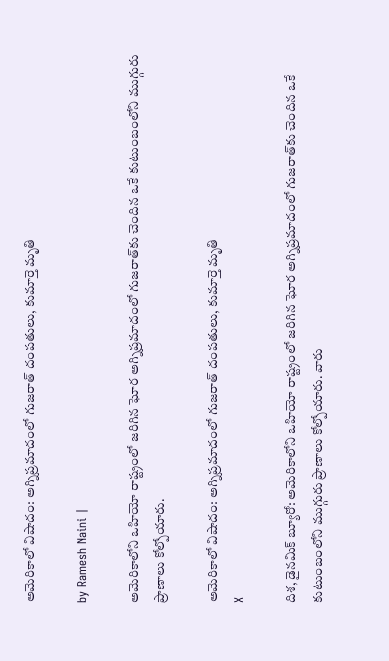అమెరికాలో విషాదం: అగ్నిప్రమాదంలో గుజరాత్ దంపతులు, కుమార్తె మృతి

by Ramesh Naini |

అమెరికాలోని ఒహియో రాష్ట్రంలో జరిగిన ఘోర అగ్నిప్రమాదంలో గుజరాత్‌కు చెందిన ఒకే కుటుంబంలోని ముగ్గురు ప్రాణాలు కోల్పోయారు.

అమెరికాలో విషాదం: అగ్నిప్రమాదంలో గుజరాత్ దంపతులు, కుమార్తె మృతి
X

దిశ, డైనమిక్ బ్యూరో: అమెరికాలోని ఒహియో రాష్ట్రంలో జరిగిన ఘోర అగ్నిప్రమాదంలో గుజరాత్‌కు చెందిన ఒకే కుటుంబంలోని ముగ్గురు ప్రాణాలు కోల్పోయారు. వారు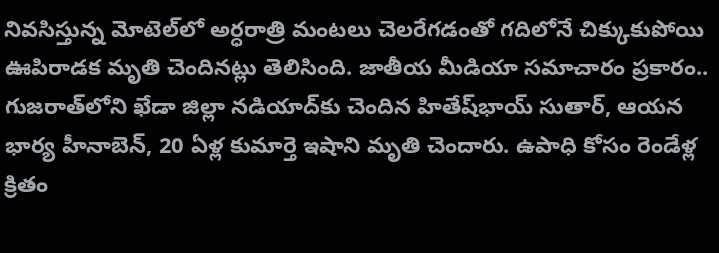నివసిస్తున్న మోటెల్‌లో అర్ధరాత్రి మంటలు చెలరేగడంతో గదిలోనే చిక్కుకుపోయి ఊపిరాడక మృతి చెందినట్లు తెలిసింది. జాతీయ మీడియా సమాచారం ప్రకారం.. గుజరాత్‌లోని ఖేడా జిల్లా నడియాద్‌కు చెందిన హితేష్‌భాయ్ సుతార్, ఆయన భార్య హీనాబెన్, 20 ఏళ్ల కుమార్తె ఇషాని మృతి చెందారు. ఉపాధి కోసం రెండేళ్ల క్రితం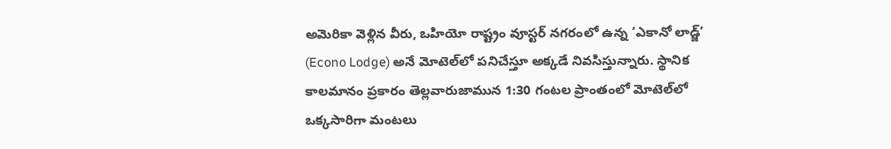అమెరికా వెళ్లిన వీరు, ఒహియో రాష్ట్రం వూస్టర్‌ నగరంలో ఉన్న ‘ఎకానో లాడ్జ్’ (Econo Lodge) అనే మోటెల్‌లో పనిచేస్తూ అక్కడే నివసిస్తున్నారు. స్థానిక కాలమానం ప్రకారం తెల్లవారుజామున 1:30 గంటల ప్రాంతంలో మోటెల్‌లో ఒక్కసారిగా మంటలు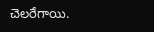చెలరేగాయి.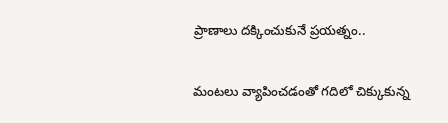ప్రాణాలు దక్కించుకునే ప్రయత్నం..

మంటలు వ్యాపించడంతో గదిలో చిక్కుకున్న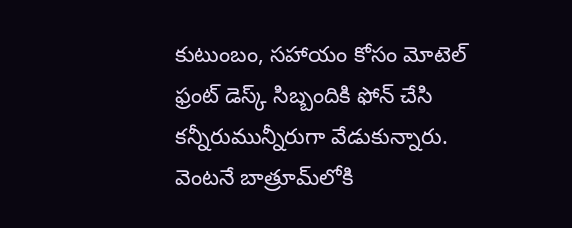కుటుంబం, సహాయం కోసం మోటెల్ ఫ్రంట్ డెస్క్ సిబ్బందికి ఫోన్ చేసి కన్నీరుమున్నీరుగా వేడుకున్నారు. వెంటనే బాత్రూమ్‌లోకి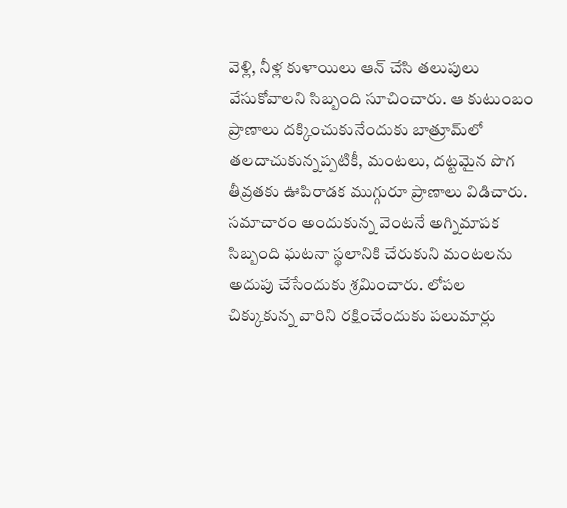వెళ్లి, నీళ్ల కుళాయిలు ఆన్ చేసి తలుపులు వేసుకోవాలని సిబ్బంది సూచించారు. ఆ కుటుంబం ప్రాణాలు దక్కించుకునేందుకు బాత్రూమ్‌లో తలదాచుకున్నప్పటికీ, మంటలు, దట్టమైన పొగ తీవ్రతకు ఊపిరాడక ముగ్గురూ ప్రాణాలు విడిచారు. సమాచారం అందుకున్న వెంటనే అగ్నిమాపక సిబ్బంది ఘటనా స్థలానికి చేరుకుని మంటలను అదుపు చేసేందుకు శ్రమించారు. లోపల చిక్కుకున్న వారిని రక్షించేందుకు పలుమార్లు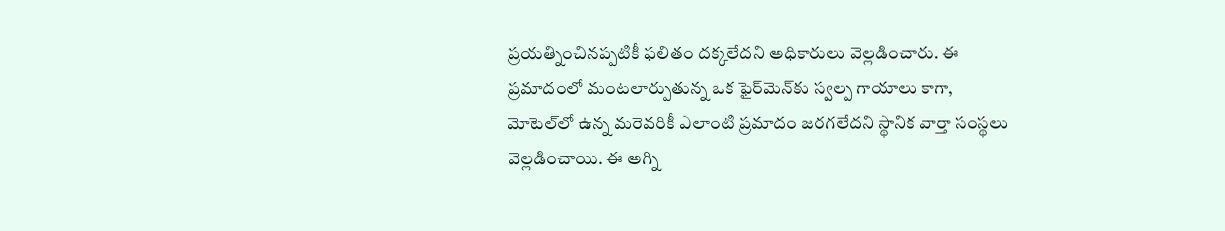ప్రయత్నించినప్పటికీ ఫలితం దక్కలేదని అధికారులు వెల్లడించారు. ఈ ప్రమాదంలో మంటలార్పుతున్న ఒక ఫైర్‌మెన్‌కు స్వల్ప గాయాలు కాగా, మోటెల్‌లో ఉన్న మరెవరికీ ఎలాంటి ప్రమాదం జరగలేదని స్థానిక వార్తా సంస్థలు వెల్లడించాయి. ఈ అగ్ని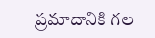ప్రమాదానికి గల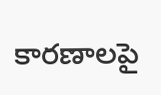కారణాలపై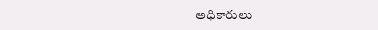అధికారులు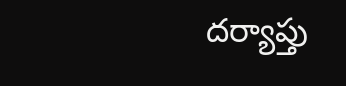దర్యాప్తు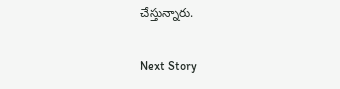చేస్తున్నారు.

Next Story